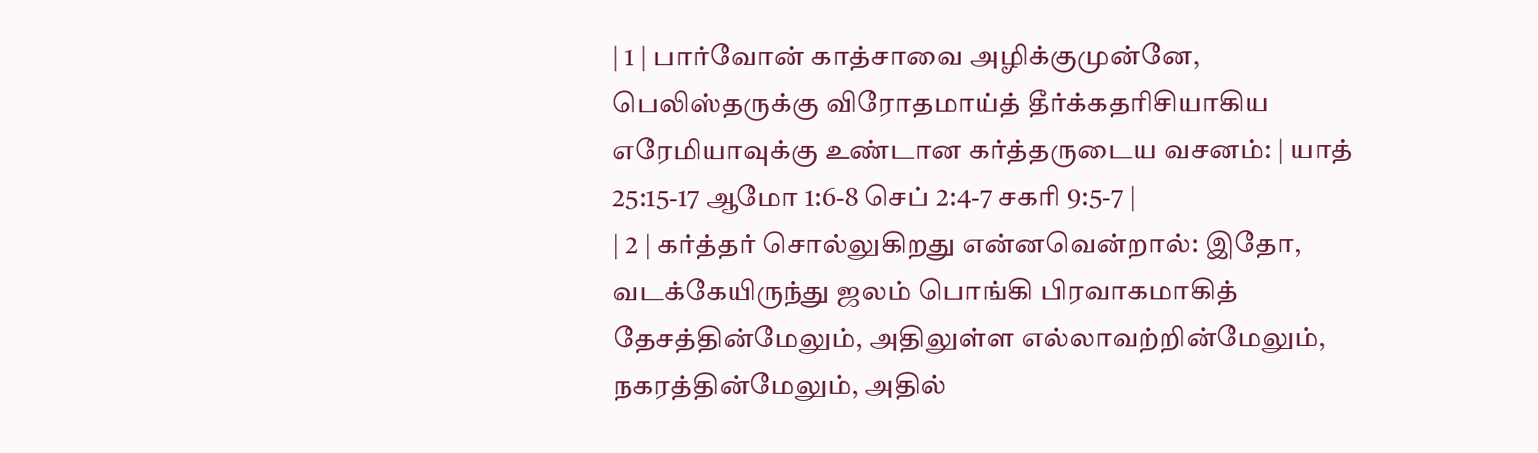| 1 | பார்வோன் காத்சாவை அழிக்குமுன்னே, பெலிஸ்தருக்கு விரோதமாய்த் தீர்க்கதரிசியாகிய எரேமியாவுக்கு உண்டான கர்த்தருடைய வசனம்: | யாத் 25:15-17 ஆமோ 1:6-8 செப் 2:4-7 சகரி 9:5-7 |
| 2 | கர்த்தர் சொல்லுகிறது என்னவென்றால்: இதோ, வடக்கேயிருந்து ஜலம் பொங்கி பிரவாகமாகித் தேசத்தின்மேலும், அதிலுள்ள எல்லாவற்றின்மேலும், நகரத்தின்மேலும், அதில்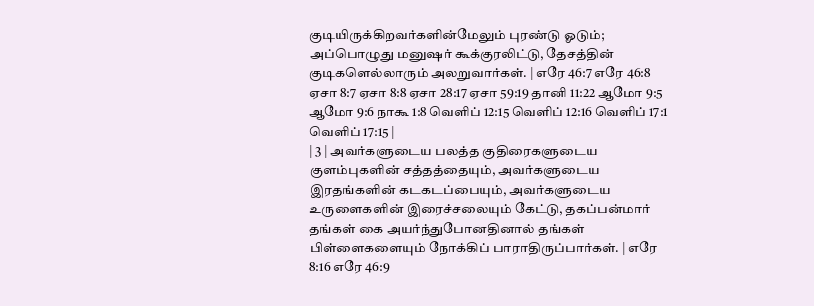குடியிருக்கிறவர்களின்மேலும் புரண்டு ஓடும்; அப்பொழுது மனுஷர் கூக்குரலிட்டு, தேசத்தின் குடிகளெல்லாரும் அலறுவார்கள். | எரே 46:7 எரே 46:8 ஏசா 8:7 ஏசா 8:8 ஏசா 28:17 ஏசா 59:19 தானி 11:22 ஆமோ 9:5 ஆமோ 9:6 நாகூ 1:8 வெளிப் 12:15 வெளிப் 12:16 வெளிப் 17:1 வெளிப் 17:15 |
| 3 | அவர்களுடைய பலத்த குதிரைகளுடைய குளம்புகளின் சத்தத்தையும், அவர்களுடைய இரதங்களின் கடகடப்பையும், அவர்களுடைய உருளைகளின் இரைச்சலையும் கேட்டு, தகப்பன்மார் தங்கள் கை அயர்ந்துபோனதினால் தங்கள் பிள்ளைகளையும் நோக்கிப் பாராதிருப்பார்கள். | எரே 8:16 எரே 46:9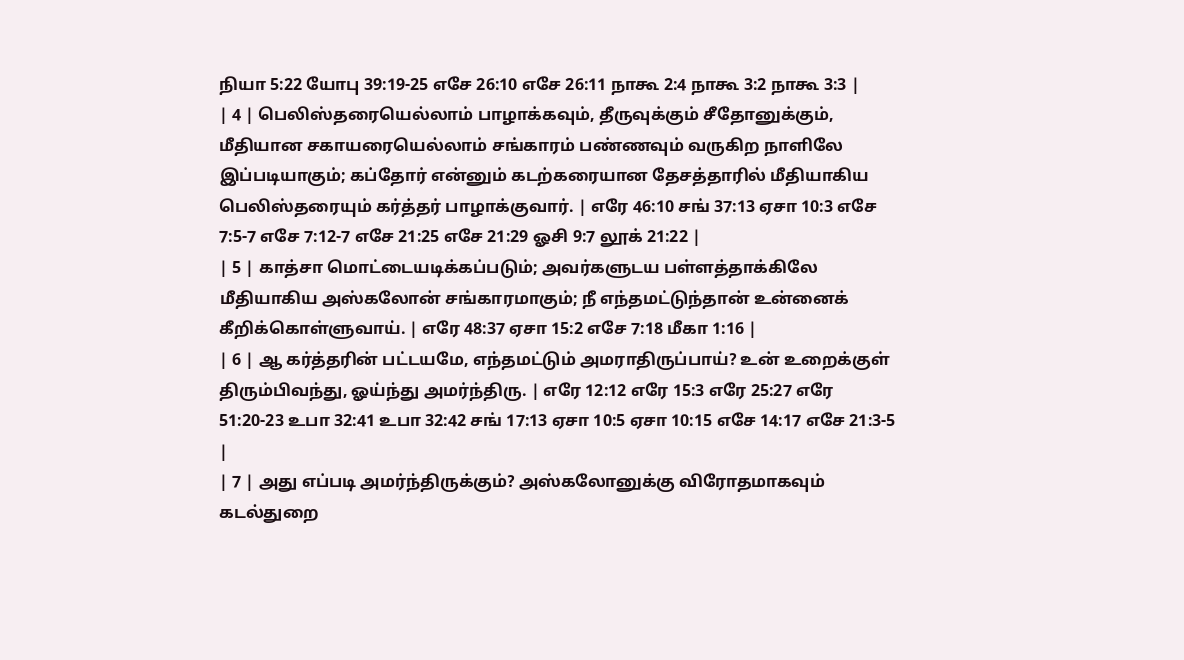நியா 5:22 யோபு 39:19-25 எசே 26:10 எசே 26:11 நாகூ 2:4 நாகூ 3:2 நாகூ 3:3 |
| 4 | பெலிஸ்தரையெல்லாம் பாழாக்கவும், தீருவுக்கும் சீதோனுக்கும், மீதியான சகாயரையெல்லாம் சங்காரம் பண்ணவும் வருகிற நாளிலே இப்படியாகும்; கப்தோர் என்னும் கடற்கரையான தேசத்தாரில் மீதியாகிய பெலிஸ்தரையும் கர்த்தர் பாழாக்குவார். | எரே 46:10 சங் 37:13 ஏசா 10:3 எசே 7:5-7 எசே 7:12-7 எசே 21:25 எசே 21:29 ஓசி 9:7 லூக் 21:22 |
| 5 | காத்சா மொட்டையடிக்கப்படும்; அவர்களுடய பள்ளத்தாக்கிலே மீதியாகிய அஸ்கலோன் சங்காரமாகும்; நீ எந்தமட்டுந்தான் உன்னைக் கீறிக்கொள்ளுவாய். | எரே 48:37 ஏசா 15:2 எசே 7:18 மீகா 1:16 |
| 6 | ஆ கர்த்தரின் பட்டயமே, எந்தமட்டும் அமராதிருப்பாய்? உன் உறைக்குள் திரும்பிவந்து, ஓய்ந்து அமர்ந்திரு. | எரே 12:12 எரே 15:3 எரே 25:27 எரே 51:20-23 உபா 32:41 உபா 32:42 சங் 17:13 ஏசா 10:5 ஏசா 10:15 எசே 14:17 எசே 21:3-5 |
| 7 | அது எப்படி அமர்ந்திருக்கும்? அஸ்கலோனுக்கு விரோதமாகவும் கடல்துறை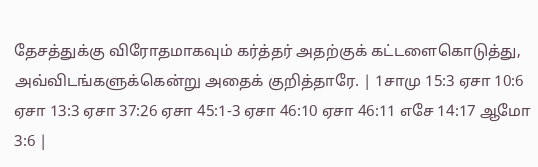தேசத்துக்கு விரோதமாகவும் கர்த்தர் அதற்குக் கட்டளைகொடுத்து, அவ்விடங்களுக்கென்று அதைக் குறித்தாரே. | 1சாமு 15:3 ஏசா 10:6 ஏசா 13:3 ஏசா 37:26 ஏசா 45:1-3 ஏசா 46:10 ஏசா 46:11 எசே 14:17 ஆமோ 3:6 |